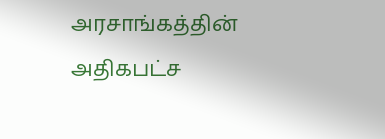அரசாங்கத்தின் அதிகபட்ச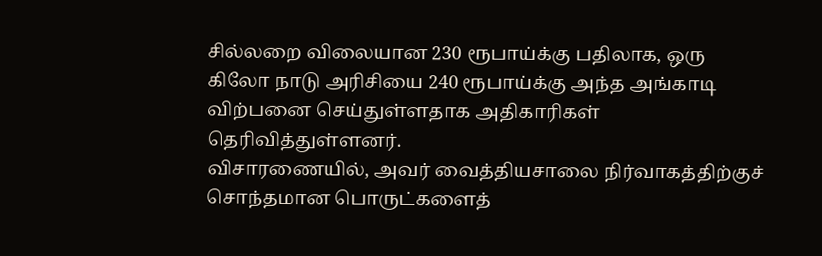சில்லறை விலையான 230 ரூபாய்க்கு பதிலாக, ஒரு கிலோ நாடு அரிசியை 240 ரூபாய்க்கு அந்த அங்காடி விற்பனை செய்துள்ளதாக அதிகாரிகள் தெரிவித்துள்ளனர்.
விசாரணையில், அவர் வைத்தியசாலை நிர்வாகத்திற்குச் சொந்தமான பொருட்களைத்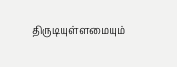திருடியுள்ளமையும்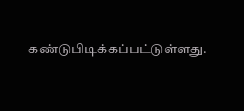கண்டுபிடிக்கப்பட்டுள்ளது.